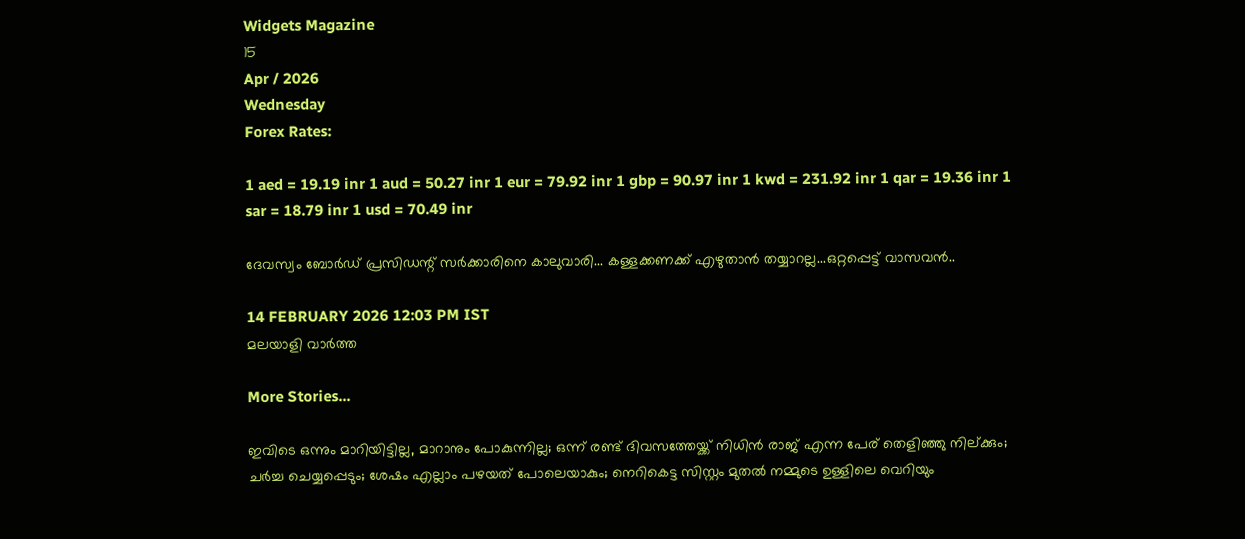Widgets Magazine
15
Apr / 2026
Wednesday
Forex Rates:

1 aed = 19.19 inr 1 aud = 50.27 inr 1 eur = 79.92 inr 1 gbp = 90.97 inr 1 kwd = 231.92 inr 1 qar = 19.36 inr 1 sar = 18.79 inr 1 usd = 70.49 inr

ദേവസ്വം ബോർഡ് പ്രസിഡന്റ് സർക്കാരിനെ കാലുവാരി... കള്ളക്കണക്ക് എഴുതാൻ തയ്യാറല്ല...ഒറ്റപ്പെട്ട് വാസവൻ..

14 FEBRUARY 2026 12:03 PM IST
മലയാളി വാര്‍ത്ത

More Stories...

ഇവിടെ ഒന്നും മാറിയിട്ടില്ല, മാറാനും പോകുന്നില്ല; ഒന്ന് രണ്ട് ദിവസത്തേയ്ക്ക് നിധിൻ രാജ് എന്ന പേര് തെളിഞ്ഞു നില്ക്കും; ചർച്ച ചെയ്യപ്പെടും; ശേഷം എല്ലാം പഴയത് പോലെയാകും; നെറികെട്ട സിസ്റ്റം മുതൽ നമ്മുടെ ഉള്ളിലെ വെറിയും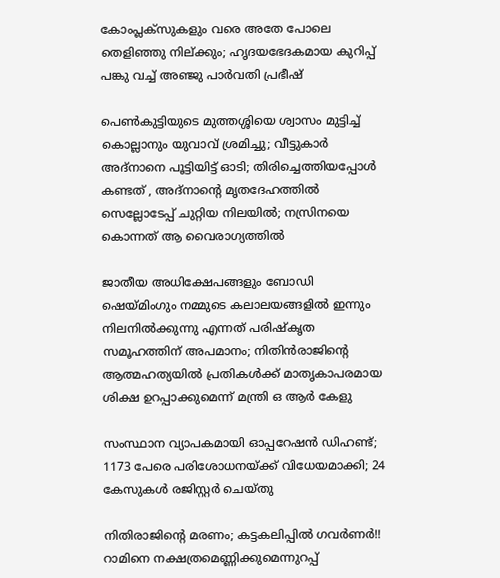കോംപ്ലക്സുകളും വരെ അതേ പോലെ തെളിഞ്ഞു നില്ക്കും; ഹൃദയഭേദകമായ കുറിപ്പ് പങ്കു വച്ച് അഞ്ജു പാർവതി പ്രഭീഷ്

പെൺകുട്ടിയുടെ മുത്തശ്ശിയെ ശ്വാസം മുട്ടിച്ച് കൊല്ലാനും യുവാവ് ശ്രമിച്ചു; വീട്ടുകാർ അദ്‌നാനെ പൂട്ടിയിട്ട് ഓടി; തിരിച്ചെത്തിയപ്പോൾ കണ്ടത് , അദ്‌നാന്റെ മൃതദേഹത്തിൽ സെല്ലോടേപ്പ് ചുറ്റിയ നിലയിൽ; നസ്രിനയെ കൊന്നത് ആ വൈരാഗ്യത്തിൽ

ജാതീയ അധിക്ഷേപങ്ങളും ബോഡി ഷെയ്മിംഗും നമ്മുടെ കലാലയങ്ങളിൽ ഇന്നും നിലനിൽക്കുന്നു എന്നത് പരിഷ്കൃത സമൂഹത്തിന് അപമാനം; നിതിൻരാജിന്റെ ആത്മഹത്യയിൽ പ്രതികൾക്ക് മാതൃകാപരമായ ശിക്ഷ ഉറപ്പാക്കുമെന്ന് മന്ത്രി ഒ ആർ കേളു

സംസ്ഥാന വ്യാപകമായി ഓപ്പറേഷന്‍ ഡിഹണ്ട്; 1173 പേരെ പരിശോധനയ്ക്ക് വിധേയമാക്കി; 24 കേസുകള്‍ രജിസ്റ്റര്‍ ചെയ്തു

നിതിരാജിന്റെ മരണം; കട്ടകലിപ്പിൽ ഗവർണർ!! റാമിനെ നക്ഷത്രമെണ്ണിക്കുമെന്നുറപ്പ്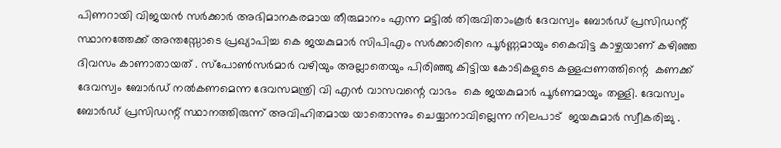പിണറായി വിജയൻ സർക്കാർ അഭിമാനകരമായ തീരുമാനം എന്ന മട്ടിൽ തിരുവിതാംകൂർ ദേവസ്വം ബോർഡ് പ്രസിഡന്റ് സ്ഥാനത്തേക്ക് അന്തസ്സോടെ പ്രഖ്യാപിച്ച കെ ജയകുമാർ സിപിഎം സർക്കാരിനെ പൂർണ്ണമായും കൈവിട്ട കാഴ്ചയാണ് കഴിഞ്ഞ ദിവസം കാണാതായത് . സ്പോൺസർമാർ വഴിയും അല്ലാതെയും പിരിഞ്ഞു കിട്ടിയ കോടികളുടെ കള്ളപ്പണത്തിന്റെ  കണക്ക് ദേവസ്വം ബോർഡ് നൽകണമെന്ന ദേവസമന്ത്രി വി എൻ വാസവന്റെ വാഭം  കെ ജയകുമാർ പൂർണമായും തള്ളി. ദേവസ്വം ബോർഡ് പ്രസിഡന്റ് സ്ഥാനത്തിരുന്ന് അവിഹിതമായ യാതൊന്നും ചെയ്യാനാവില്ലെന്ന നിലപാട്  ജയകുമാർ സ്വീകരിച്ചു .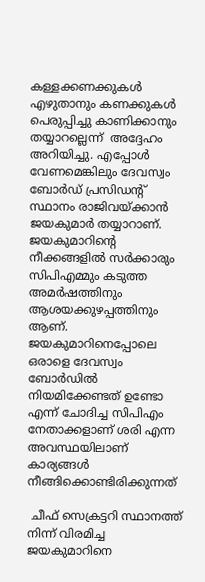കള്ളക്കണക്കുകൾ എഴുതാനും കണക്കുകൾ പെരുപ്പിച്ചു കാണിക്കാനും തയ്യാറല്ലെന്ന്  അദ്ദേഹം അറിയിച്ചു. എപ്പോൾ വേണമെങ്കിലും ദേവസ്വം ബോർഡ് പ്രസിഡന്റ് സ്ഥാനം രാജിവയ്ക്കാൻ  ജയകുമാർ തയ്യാറാണ്. ജയകുമാറിന്റെ നീക്കങ്ങളിൽ സർക്കാരും സിപിഎമ്മും കടുത്ത അമർഷത്തിനും ആശയക്കുഴപ്പത്തിനും ആണ്.  ജയകുമാറിനെപ്പോലെ ഒരാളെ ദേവസ്വം ബോർഡിൽ നിയമിക്കേണ്ടത് ഉണ്ടോ എന്ന് ചോദിച്ച സിപിഎം നേതാക്കളാണ് ശരി എന്ന അവസ്ഥയിലാണ് കാര്യങ്ങൾ നീങ്ങിക്കൊണ്ടിരിക്കുന്നത്

 ചീഫ് സെക്രട്ടറി സ്ഥാനത്ത് നിന്ന് വിരമിച്ച ജയകുമാറിനെ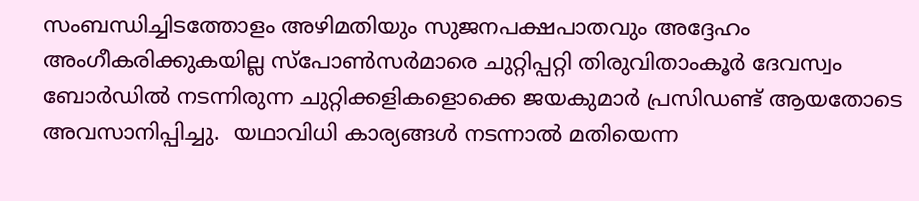സംബന്ധിച്ചിടത്തോളം അഴിമതിയും സുജനപക്ഷപാതവും അദ്ദേഹം അംഗീകരിക്കുകയില്ല സ്പോൺസർമാരെ ചുറ്റിപ്പറ്റി തിരുവിതാംകൂർ ദേവസ്വം ബോർഡിൽ നടന്നിരുന്ന ചുറ്റിക്കളികളൊക്കെ ജയകുമാർ പ്രസിഡണ്ട് ആയതോടെ അവസാനിപ്പിച്ചു.  യഥാവിധി കാര്യങ്ങൾ നടന്നാൽ മതിയെന്ന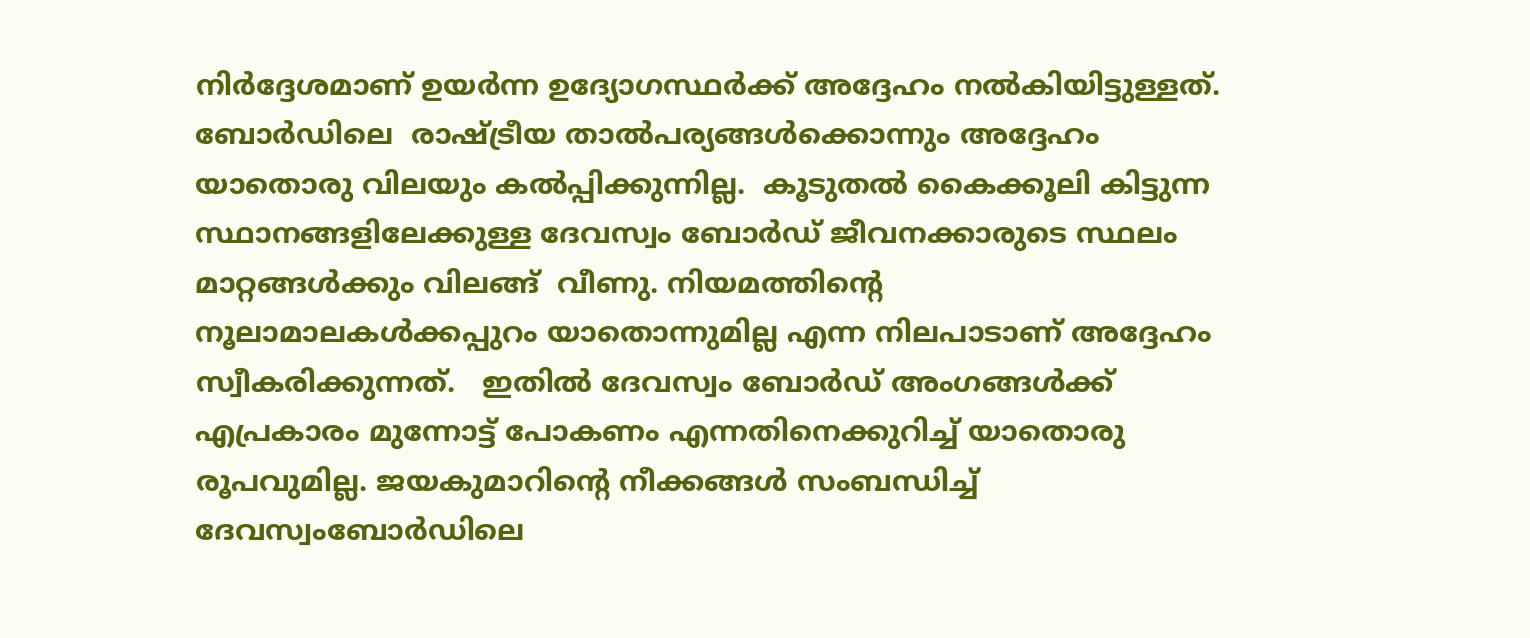നിർദ്ദേശമാണ് ഉയർന്ന ഉദ്യോഗസ്ഥർക്ക് അദ്ദേഹം നൽകിയിട്ടുള്ളത്. ബോർഡിലെ  രാഷ്ട്രീയ താൽപര്യങ്ങൾക്കൊന്നും അദ്ദേഹം യാതൊരു വിലയും കൽപ്പിക്കുന്നില്ല.  കൂടുതൽ കൈക്കൂലി കിട്ടുന്ന സ്ഥാനങ്ങളിലേക്കുള്ള ദേവസ്വം ബോർഡ് ജീവനക്കാരുടെ സ്ഥലം മാറ്റങ്ങൾക്കും വിലങ്ങ്  വീണു. നിയമത്തിന്റെ നൂലാമാലകൾക്കപ്പുറം യാതൊന്നുമില്ല എന്ന നിലപാടാണ് അദ്ദേഹം സ്വീകരിക്കുന്നത്.   ഇതിൽ ദേവസ്വം ബോർഡ് അംഗങ്ങൾക്ക് എപ്രകാരം മുന്നോട്ട് പോകണം എന്നതിനെക്കുറിച്ച് യാതൊരു രൂപവുമില്ല. ജയകുമാറിന്റെ നീക്കങ്ങൾ സംബന്ധിച്ച് ദേവസ്വംബോർഡിലെ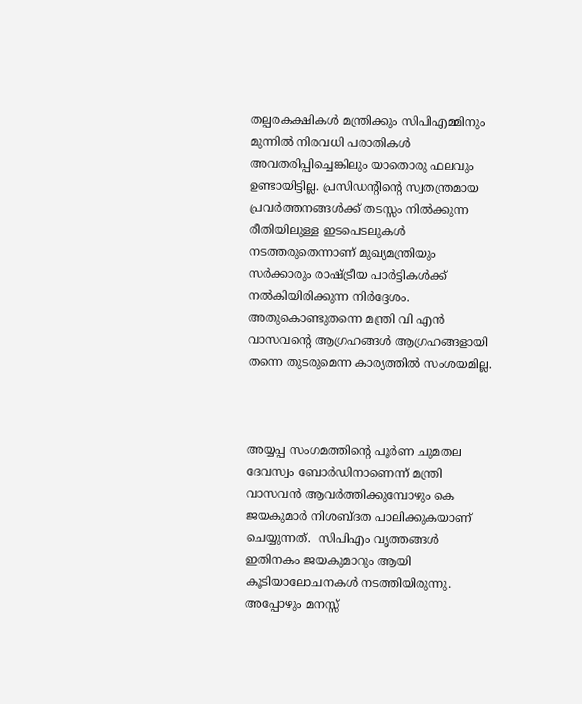തല്പരകക്ഷികൾ മന്ത്രിക്കും സിപിഎമ്മിനും മുന്നിൽ നിരവധി പരാതികൾ അവതരിപ്പിച്ചെങ്കിലും യാതൊരു ഫലവും ഉണ്ടായിട്ടില്ല. പ്രസിഡന്റിന്റെ സ്വതന്ത്രമായ പ്രവർത്തനങ്ങൾക്ക് തടസ്സം നിൽക്കുന്ന രീതിയിലുള്ള ഇടപെടലുകൾ നടത്തരുതെന്നാണ് മുഖ്യമന്ത്രിയും സർക്കാരും രാഷ്ട്രീയ പാർട്ടികൾക്ക് നൽകിയിരിക്കുന്ന നിർദ്ദേശം.  അതുകൊണ്ടുതന്നെ മന്ത്രി വി എൻ വാസവന്റെ ആഗ്രഹങ്ങൾ ആഗ്രഹങ്ങളായി തന്നെ തുടരുമെന്ന കാര്യത്തിൽ സംശയമില്ല.



അയ്യപ്പ സംഗമത്തിന്റെ പൂർണ ചുമതല ദേവസ്വം ബോർഡിനാണെന്ന് മന്ത്രി വാസവൻ ആവർത്തിക്കുമ്പോഴും കെ ജയകുമാർ നിശബ്ദത പാലിക്കുകയാണ് ചെയ്യുന്നത്.  സിപിഎം വൃത്തങ്ങൾ ഇതിനകം ജയകുമാറും ആയി കൂടിയാലോചനകൾ നടത്തിയിരുന്നു. അപ്പോഴും മനസ്സ്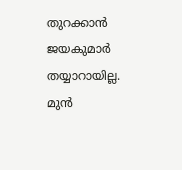തുറക്കാൻ ജയകുമാർ തയ്യാറായില്ല.  മുൻ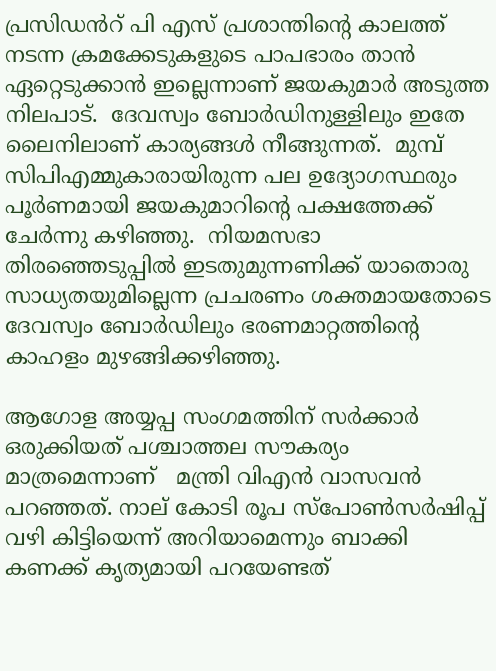പ്രസിഡൻറ് പി എസ് പ്രശാന്തിന്റെ കാലത്ത് നടന്ന ക്രമക്കേടുകളുടെ പാപഭാരം താൻ ഏറ്റെടുക്കാൻ ഇല്ലെന്നാണ് ജയകുമാർ അടുത്ത നിലപാട്.  ദേവസ്വം ബോർഡിനുള്ളിലും ഇതേ ലൈനിലാണ് കാര്യങ്ങൾ നീങ്ങുന്നത്.  മുമ്പ് സിപിഎമ്മുകാരായിരുന്ന പല ഉദ്യോഗസ്ഥരും പൂർണമായി ജയകുമാറിന്റെ പക്ഷത്തേക്ക് ചേർന്നു കഴിഞ്ഞു.  നിയമസഭാ തിരഞ്ഞെടുപ്പിൽ ഇടതുമുന്നണിക്ക് യാതൊരു സാധ്യതയുമില്ലെന്ന പ്രചരണം ശക്തമായതോടെ ദേവസ്വം ബോർഡിലും ഭരണമാറ്റത്തിന്റെ കാഹളം മുഴങ്ങിക്കഴിഞ്ഞു.

ആഗോള അയ്യപ്പ സംഗമത്തിന് സർക്കാർ ഒരുക്കിയത് പശ്ചാത്തല സൗകര്യം മാത്രമെന്നാണ്   മന്ത്രി വിഎൻ വാസവൻ പറഞ്ഞത്. നാല് കോടി രൂപ സ്പോൺസർഷിപ്പ് വഴി കിട്ടിയെന്ന് അറിയാമെന്നും ബാക്കി കണക്ക് കൃത്യമായി പറയേണ്ടത്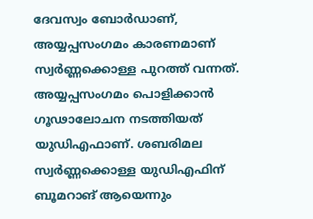ദേവസ്വം ബോർഡാണ്, അയ്യപ്പസംഗമം കാരണമാണ് സ്വർണ്ണക്കൊള്ള പുറത്ത് വന്നത്. അയ്യപ്പസംഗമം പൊളിക്കാൻ ഗൂഢാലോചന നടത്തിയത് യുഡിഎഫാണ്. ശബരിമല സ്വർണ്ണക്കൊള്ള യുഡിഎഫിന് ബൂമറാങ് ആയെന്നും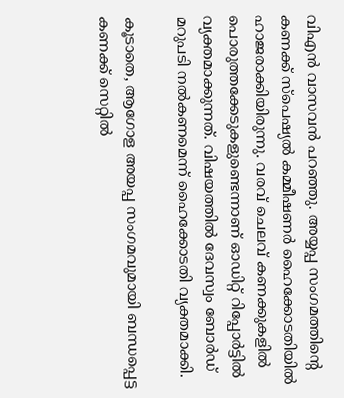വിഎൻ വാസവൻ പറഞ്ഞു. അയ്യപ്പ സംഗമത്തിന്‍റെ കണക്ക് സ്പെഷ്യൽ കമ്മീഷണർ ഹൈക്കോടതിയില്‍ ഹാജരാക്കിയിരുന്നു. വരവ് ചെലവ് കണക്കുകളിൽ പൊരുത്തക്കേടുകളുണ്ടെന്നാണ് ഓഡിറ്റ് റിപ്പോർട്ടില്‍ വ്യക്തമാക്കുന്നത്. വിഷയത്തില്‍ ദേവസ്വം ബോർഡ് മറുപടി നൽകണമെന്ന് ഹൈക്കോടതി വ്യക്തമാക്കി.

കൂടാതെ, ആഗോള അയപ്പ സംഗമവുമായി ബന്ധപ്പെട്ട കണക്ക് സെറ്റിൽ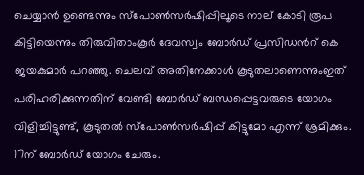ചെയ്യാൻ ഉണ്ടെന്നും സ്പോൺസർഷിപ്പിലൂടെ നാല് കോടി രൂപ കിട്ടിയെന്നും തിരുവിതാംകൂർ ദേവസ്വം ബോർഡ് പ്രസിഡന്‍റ് കെ ജയകുമാർ പറഞ്ഞു. ചെലവ് അതിനേക്കാൾ കൂടുതലാണെന്നുംഇത് പരിഹരിക്കുന്നതിന് വേണ്ടി ബോർഡ് ബന്ധപ്പെട്ടവരുടെ യോഗം വിളിച്ചിട്ടുണ്ട്, കൂടുതൽ സ്പോൺസർഷിപ്പ് കിട്ടുമോ എന്ന് ശ്രമിക്കും. 17ന് ബോർഡ് യോഗം ചേരും.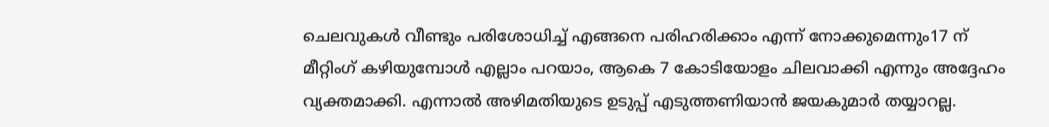ചെലവുകൾ വീണ്ടും പരിശോധിച്ച് എങ്ങനെ പരിഹരിക്കാം എന്ന് നോക്കുമെന്നും17 ന് മീറ്റിംഗ് കഴിയുമ്പോൾ എല്ലാം പറയാം, ആകെ 7 കോടിയോളം ചിലവാക്കി എന്നും അദ്ദേഹം വ്യക്തമാക്കി. എന്നാൽ അഴിമതിയുടെ ഉടുപ്പ് എടുത്തണിയാൻ ജയകുമാർ തയ്യാറല്ല.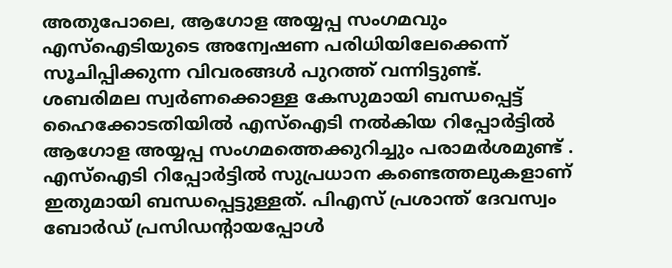അതുപോലെ, ആഗോള അയ്യപ്പ സംഗമവും എസ്ഐടിയുടെ അന്വേഷണ പരിധിയിലേക്കെന്ന് സൂചിപ്പിക്കുന്ന വിവരങ്ങള്‍ പുറത്ത് വന്നിട്ടുണ്ട്. ശബരിമല സ്വര്‍ണക്കൊള്ള കേസുമായി ബന്ധപ്പെട്ട് ഹൈക്കോടതിയിൽ എസ്ഐടി നൽകിയ റിപ്പോര്‍ട്ടിൽ ആഗോള അയ്യപ്പ സംഗമത്തെക്കുറിച്ചും പരാമര്‍ശമുണ്ട് . എസ്ഐടി റിപ്പോര്‍ട്ടിൽ സുപ്രധാന കണ്ടെത്തലുകളാണ് ഇതുമായി ബന്ധപ്പെട്ടുള്ളത്. പിഎസ് പ്രശാന്ത് ദേവസ്വം ബോര്‍ഡ് പ്രസിഡന്‍റായപ്പോള്‍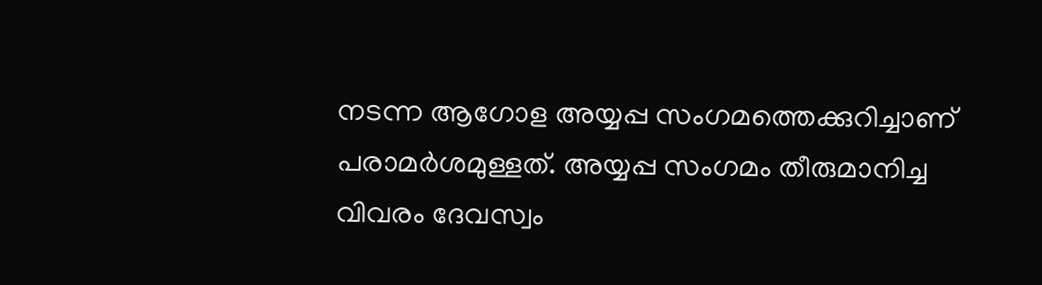നടന്ന ആഗോള അയ്യപ്പ സംഗമത്തെക്കുറിച്ചാണ് പരാമര്‍ശമുള്ളത്. അയ്യപ്പ സംഗമം തീരുമാനിച്ച വിവരം ദേവസ്വം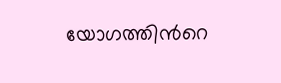യോഗത്തിന്‍റെ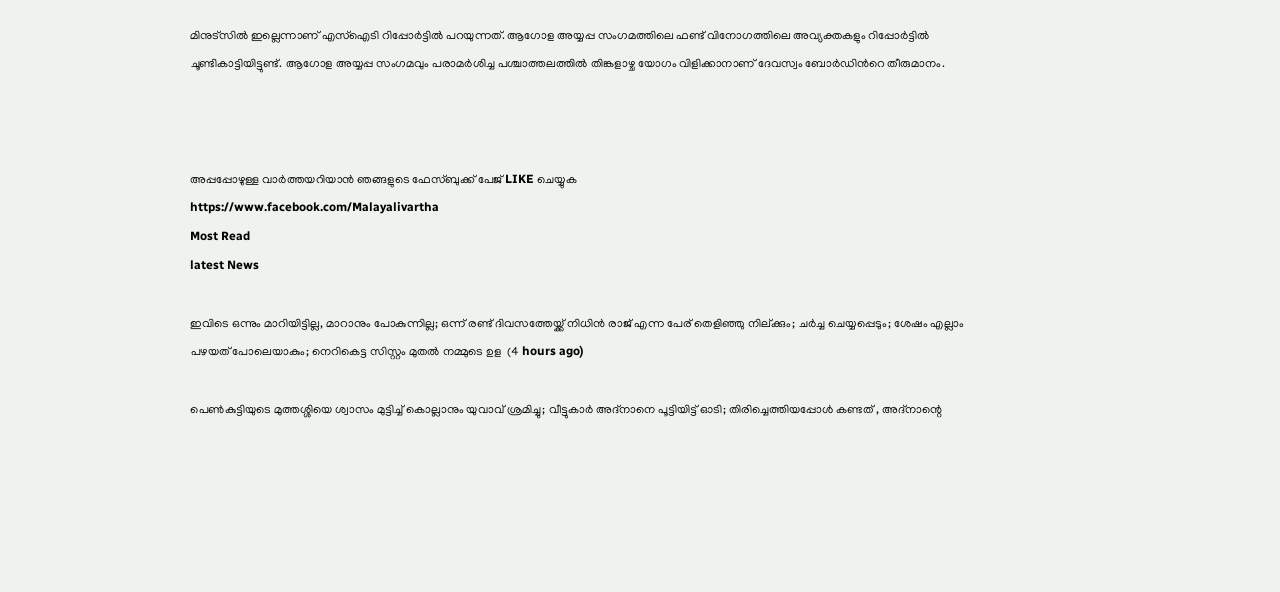മിനുട്സിൽ ഇല്ലെന്നാണ് എസ്ഐടി റിപ്പോര്‍ട്ടിൽ പറയുന്നത്. ആഗോള അയ്യപ്പ സംഗമത്തിലെ ഫണ്ട് വിനോഗത്തിലെ അവ്യക്തകളും റിപ്പോര്‍ട്ടിൽ ചൂണ്ടികാട്ടിയിട്ടുണ്ട്. ആഗോള അയ്യപ്പ സംഗമവും പരാമര്‍ശിച്ച പശ്ചാത്തലത്തിൽ തിങ്കളാഴ്ച യോഗം വിളിക്കാനാണ് ദേവസ്വം ബോര്‍ഡിന്‍റെ തീരുമാനം.



അപ്പപ്പോഴുള്ള വാര്‍ത്തയറിയാന്‍ ഞങ്ങളുടെ ഫേസ്‌ബുക്ക്‌ പേജ് LIKE ചെയ്യുക
https://www.facebook.com/Malayalivartha
Most Read
latest News

ഇവിടെ ഒന്നും മാറിയിട്ടില്ല, മാറാനും പോകുന്നില്ല; ഒന്ന് രണ്ട് ദിവസത്തേയ്ക്ക് നിധിൻ രാജ് എന്ന പേര് തെളിഞ്ഞു നില്ക്കും; ചർച്ച ചെയ്യപ്പെടും; ശേഷം എല്ലാം പഴയത് പോലെയാകും; നെറികെട്ട സിസ്റ്റം മുതൽ നമ്മുടെ ഉള  (4 hours ago)

പെൺകുട്ടിയുടെ മുത്തശ്ശിയെ ശ്വാസം മുട്ടിച്ച് കൊല്ലാനും യുവാവ് ശ്രമിച്ചു; വീട്ടുകാർ അദ്‌നാനെ പൂട്ടിയിട്ട് ഓടി; തിരിച്ചെത്തിയപ്പോൾ കണ്ടത് , അദ്‌നാന്റെ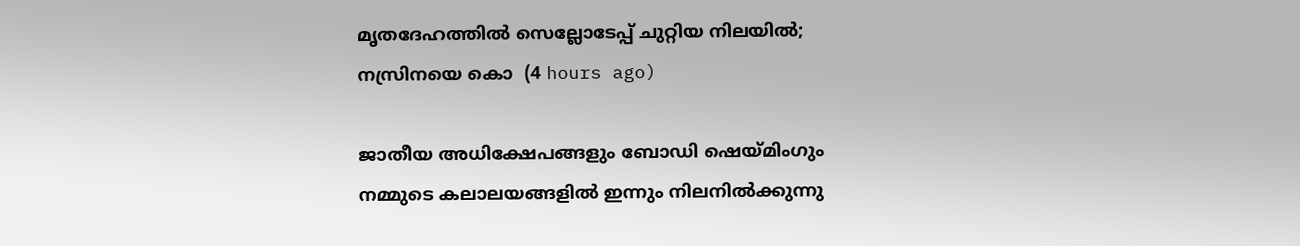മൃതദേഹത്തിൽ സെല്ലോടേപ്പ് ചുറ്റിയ നിലയിൽ; നസ്രിനയെ കൊ  (4 hours ago)

ജാതീയ അധിക്ഷേപങ്ങളും ബോഡി ഷെയ്മിംഗും നമ്മുടെ കലാലയങ്ങളിൽ ഇന്നും നിലനിൽക്കുന്നു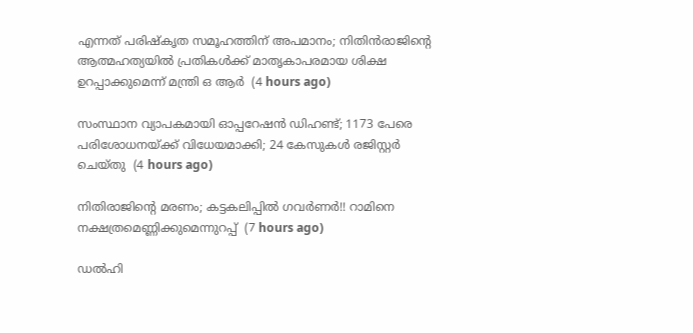എന്നത് പരിഷ്കൃത സമൂഹത്തിന് അപമാനം; നിതിൻരാജിന്റെ ആത്മഹത്യയിൽ പ്രതികൾക്ക് മാതൃകാപരമായ ശിക്ഷ ഉറപ്പാക്കുമെന്ന് മന്ത്രി ഒ ആർ  (4 hours ago)

സംസ്ഥാന വ്യാപകമായി ഓപ്പറേഷന്‍ ഡിഹണ്ട്; 1173 പേരെ പരിശോധനയ്ക്ക് വിധേയമാക്കി; 24 കേസുകള്‍ രജിസ്റ്റര്‍ ചെയ്തു  (4 hours ago)

നിതിരാജിന്റെ മരണം; കട്ടകലിപ്പിൽ ഗവർണർ!! റാമിനെ നക്ഷത്രമെണ്ണിക്കുമെന്നുറപ്പ്  (7 hours ago)

ഡൽഹി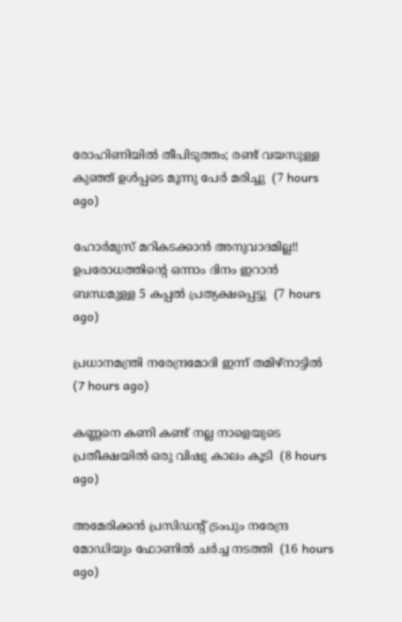രോഹിണിയിൽ തീപിടുത്തം; രണ്ട് വയസുള്ള കുഞ്ഞ് ഉൾപ്പടെ മൂന്നു പേർ മരിച്ചു  (7 hours ago)

ഹോര്‍മുസ് മറികടക്കാൻ അനുവാദമില്ല!! ഉപരോധത്തിന്‍റെ ഒന്നാം ദിനം ഇറാന്‍ ബന്ധമുള്ള 5 കപ്പൽ പ്രത്യക്ഷപ്പെട്ടു  (7 hours ago)

പ്രധാനമന്ത്രി നരേന്ദ്രമോദി ഇന്ന് തമിഴ്നാട്ടിൽ  (7 hours ago)

കണ്ണനെ കണി കണ്ട് നല്ല നാളെയുടെ പ്രതീക്ഷയിൽ ഒരു വിഷു കാലം കൂടി  (8 hours ago)

അമേരിക്കന്‍ പ്രസിഡന്റ് ട്രംപും നരേന്ദ്ര മോഡിയും ഫോണില്‍ ചര്‍ച്ച നടത്തി  (16 hours ago)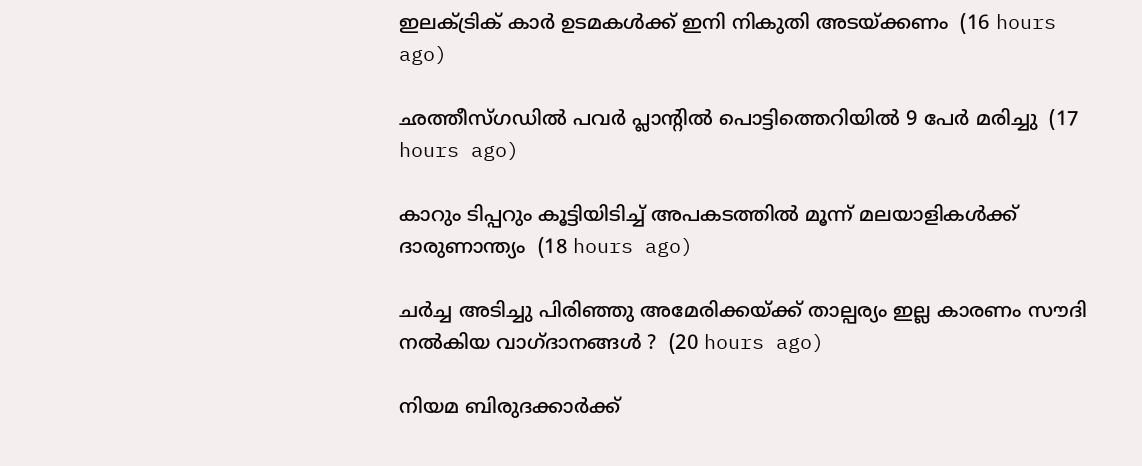ഇലക്ട്രിക് കാര്‍ ഉടമകള്‍ക്ക് ഇനി നികുതി അടയ്ക്കണം  (16 hours ago)

ഛത്തീസ്ഗഡില്‍ പവര്‍ പ്ലാന്റില്‍ പൊട്ടിത്തെറിയില്‍ 9 പേര്‍ മരിച്ചു  (17 hours ago)

കാറും ടിപ്പറും കൂട്ടിയിടിച്ച് അപകടത്തില്‍ മൂന്ന് മലയാളികള്‍ക്ക് ദാരുണാന്ത്യം  (18 hours ago)

ചർച്ച അടിച്ചു പിരിഞ്ഞു അമേരിക്കയ്ക്ക് താല്പര്യം ഇല്ല കാരണം സൗദി നൽകിയ വാഗ്ദാനങ്ങൾ ?  (20 hours ago)

നിയമ ബിരുദക്കാർക്ക്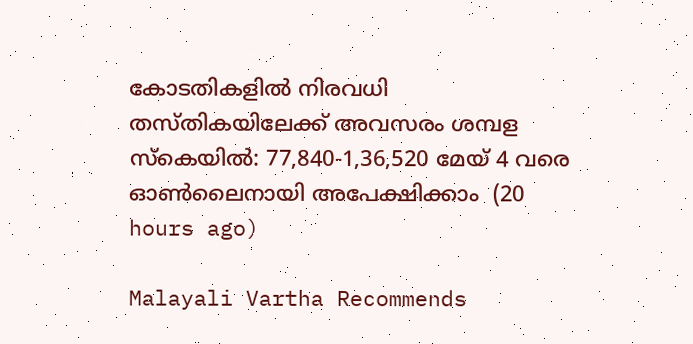കോടതികളിൽ നിരവധി തസ്തികയിലേക്ക് അവസരം ശമ്പള സ്കെയിൽ: 77,840-1,36,520 മേയ് 4 വരെ ഓൺലൈനായി അപേക്ഷിക്കാം  (20 hours ago)

Malayali Vartha Recommends